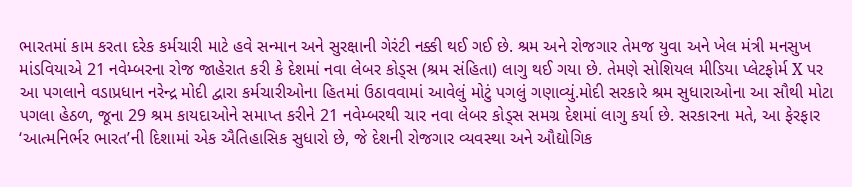ભારતમાં કામ કરતા દરેક કર્મચારી માટે હવે સન્માન અને સુરક્ષાની ગેરંટી નક્કી થઈ ગઈ છે. શ્રમ અને રોજગાર તેમજ યુવા અને ખેલ મંત્રી મનસુખ માંડવિયાએ 21 નવેમ્બરના રોજ જાહેરાત કરી કે દેશમાં નવા લેબર કોડ્સ (શ્રમ સંહિતા) લાગુ થઈ ગયા છે. તેમણે સોશિયલ મીડિયા પ્લેટફોર્મ X પર આ પગલાને વડાપ્રધાન નરેન્દ્ર મોદી દ્વારા કર્મચારીઓના હિતમાં ઉઠાવવામાં આવેલું મોટું પગલું ગણાવ્યું.મોદી સરકારે શ્રમ સુધારાઓના આ સૌથી મોટા પગલા હેઠળ, જૂના 29 શ્રમ કાયદાઓને સમાપ્ત કરીને 21 નવેમ્બરથી ચાર નવા લેબર કોડ્સ સમગ્ર દેશમાં લાગુ કર્યા છે. સરકારના મતે, આ ફેરફાર ‘આત્મનિર્ભર ભારત’ની દિશામાં એક ઐતિહાસિક સુધારો છે, જે દેશની રોજગાર વ્યવસ્થા અને ઔદ્યોગિક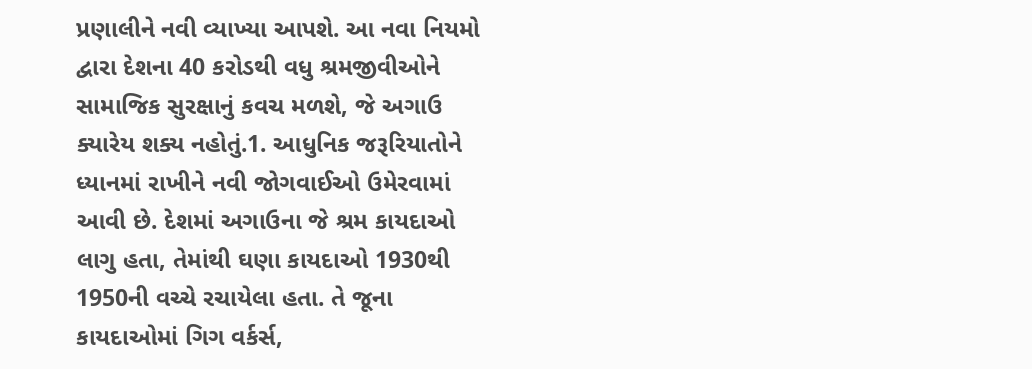પ્રણાલીને નવી વ્યાખ્યા આપશે. આ નવા નિયમો દ્વારા દેશના 40 કરોડથી વધુ શ્રમજીવીઓને સામાજિક સુરક્ષાનું કવચ મળશે, જે અગાઉ ક્યારેય શક્ય નહોતું.1. આધુનિક જરૂરિયાતોને ધ્યાનમાં રાખીને નવી જોગવાઈઓ ઉમેરવામાં આવી છે. દેશમાં અગાઉના જે શ્રમ કાયદાઓ લાગુ હતા, તેમાંથી ઘણા કાયદાઓ 1930થી 1950ની વચ્ચે રચાયેલા હતા. તે જૂના કાયદાઓમાં ગિગ વર્કર્સ,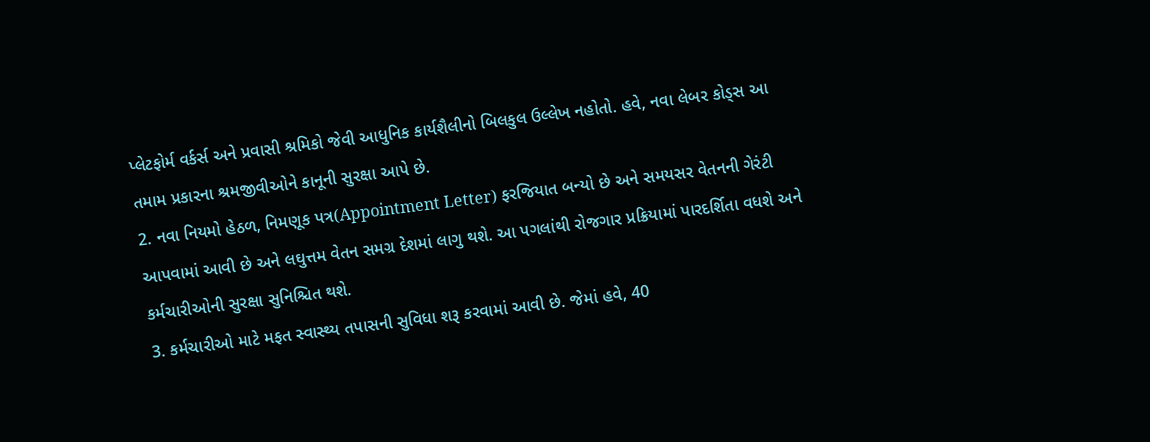પ્લેટફોર્મ વર્કર્સ અને પ્રવાસી શ્રમિકો જેવી આધુનિક કાર્યશૈલીનો બિલકુલ ઉલ્લેખ નહોતો. હવે, નવા લેબર કોડ્સ આ તમામ પ્રકારના શ્રમજીવીઓને કાનૂની સુરક્ષા આપે છે.
2. નવા નિયમો હેઠળ, નિમણૂક પત્ર(Appointment Letter) ફરજિયાત બન્યો છે અને સમયસર વેતનની ગેરંટી આપવામાં આવી છે અને લઘુત્તમ વેતન સમગ્ર દેશમાં લાગુ થશે. આ પગલાંથી રોજગાર પ્રક્રિયામાં પારદર્શિતા વધશે અને કર્મચારીઓની સુરક્ષા સુનિશ્ચિત થશે.
3. કર્મચારીઓ માટે મફત સ્વાસ્થ્ય તપાસની સુવિધા શરૂ કરવામાં આવી છે. જેમાં હવે, 40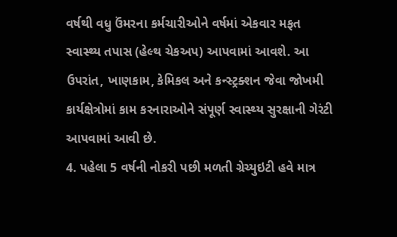વર્ષથી વધુ ઉંમરના કર્મચારીઓને વર્ષમાં એકવાર મફત સ્વાસ્થ્ય તપાસ (હેલ્થ ચેકઅપ) આપવામાં આવશે. આ ઉપરાંત, ખાણકામ, કેમિકલ અને કન્સ્ટ્રક્શન જેવા જોખમી કાર્યક્ષેત્રોમાં કામ કરનારાઓને સંપૂર્ણ સ્વાસ્થ્ય સુરક્ષાની ગેરંટી આપવામાં આવી છે.
4. પહેલા 5 વર્ષની નોકરી પછી મળતી ગ્રેચ્યુઇટી હવે માત્ર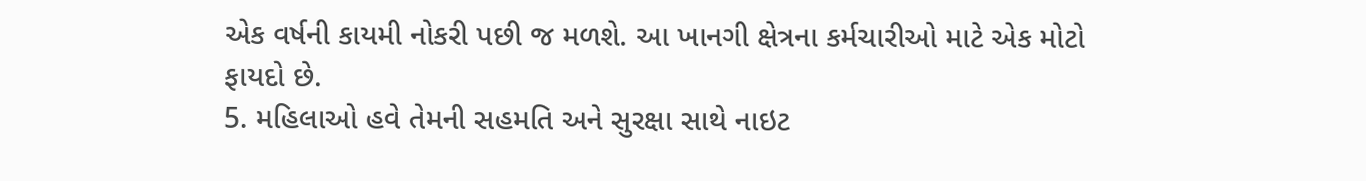એક વર્ષની કાયમી નોકરી પછી જ મળશે. આ ખાનગી ક્ષેત્રના કર્મચારીઓ માટે એક મોટો ફાયદો છે.
5. મહિલાઓ હવે તેમની સહમતિ અને સુરક્ષા સાથે નાઇટ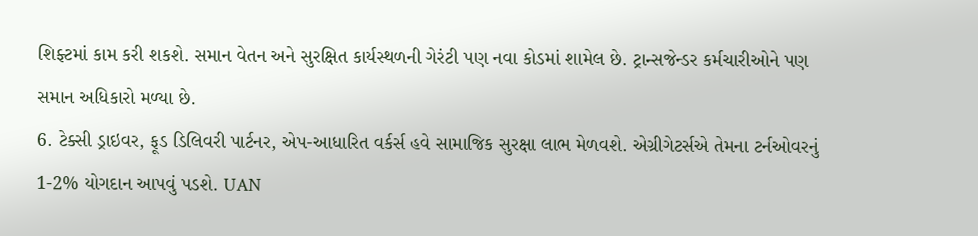શિફ્ટમાં કામ કરી શકશે. સમાન વેતન અને સુરક્ષિત કાર્યસ્થળની ગેરંટી પણ નવા કોડમાં શામેલ છે. ટ્રાન્સજેન્ડર કર્મચારીઓને પણ સમાન અધિકારો મળ્યા છે.
6. ટેક્સી ડ્રાઇવર, ફૂડ ડિલિવરી પાર્ટનર, એપ-આધારિત વર્કર્સ હવે સામાજિક સુરક્ષા લાભ મેળવશે. એગ્રીગેટર્સએ તેમના ટર્નઓવરનું 1-2% યોગદાન આપવું પડશે. UAN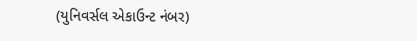(યુનિવર્સલ એકાઉન્ટ નંબર)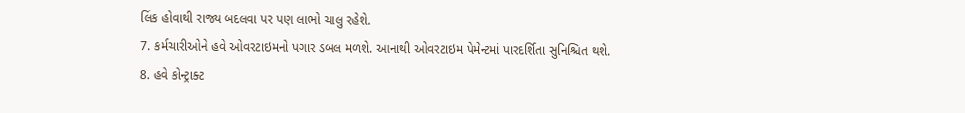લિંક હોવાથી રાજ્ય બદલવા પર પણ લાભો ચાલુ રહેશે.
7. કર્મચારીઓને હવે ઓવરટાઇમનો પગાર ડબલ મળશે. આનાથી ઓવરટાઇમ પેમેન્ટમાં પારદર્શિતા સુનિશ્ચિત થશે.
8. હવે કોન્ટ્રાક્ટ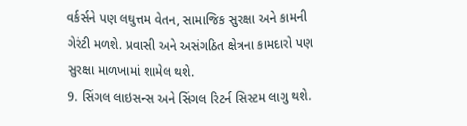વર્કર્સને પણ લઘુત્તમ વેતન, સામાજિક સુરક્ષા અને કામની ગેરંટી મળશે. પ્રવાસી અને અસંગઠિત ક્ષેત્રના કામદારો પણ સુરક્ષા માળખામાં શામેલ થશે.
9. સિંગલ લાઇસન્સ અને સિંગલ રિટર્ન સિસ્ટમ લાગુ થશે.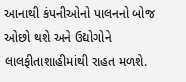આનાથી કંપનીઓનો પાલનનો બોજ ઓછો થશે અને ઉદ્યોગોને લાલફીતાશાહીમાંથી રાહત મળશે.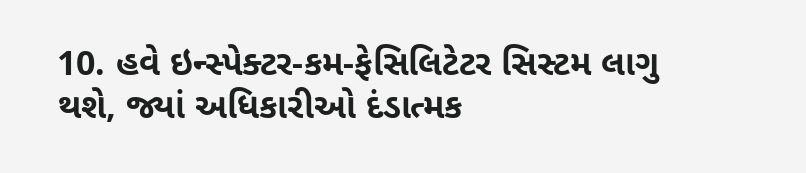10. હવે ઇન્સ્પેક્ટર-કમ-ફેસિલિટેટર સિસ્ટમ લાગુ થશે, જ્યાં અધિકારીઓ દંડાત્મક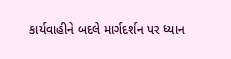કાર્યવાહીને બદલે માર્ગદર્શન પર ધ્યાન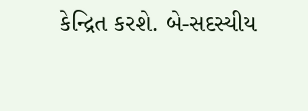કેન્દ્રિત કરશે. બે-સદસ્યીય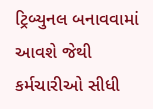ટ્રિબ્યુનલ બનાવવામાં આવશે જેથી કર્મચારીઓ સીધી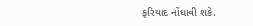ફરિયાદ નોંધાવી શકે.